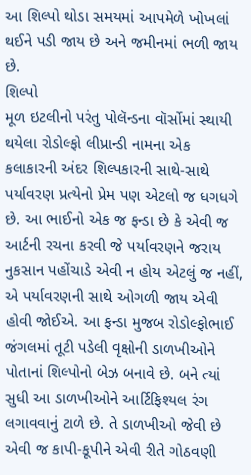આ શિલ્પો થોડા સમયમાં આપમેળે ખોખલાં થઈને પડી જાય છે અને જમીનમાં ભળી જાય છે.
શિલ્પો
મૂળ ઇટલીનો પરંતુ પોલૅન્ડના વૉર્સોમાં સ્થાયી થયેલા રોડોલ્ફો લીપ્રાન્ડી નામના એક કલાકારની અંદર શિલ્પકારની સાથે-સાથે પર્યાવરણ પ્રત્યેનો પ્રેમ પણ એટલો જ ધગધગે છે. આ ભાઈનો એક જ ફન્ડા છે કે એવી જ આર્ટની રચના કરવી જે પર્યાવરણને જરાય નુકસાન પહોંચાડે એવી ન હોય એટલું જ નહીં, એ પર્યાવરણની સાથે ઓગળી જાય એવી હોવી જોઈએ. આ ફન્ડા મુજબ રોડોલ્ફોભાઈ જંગલમાં તૂટી પડેલી વૃક્ષોની ડાળખીઓને પોતાનાં શિલ્પોનો બેઝ બનાવે છે. બને ત્યાં સુધી આ ડાળખીઓને આર્ટિફિશ્યલ રંગ લગાવવાનું ટાળે છે. તે ડાળખીઓ જેવી છે એવી જ કાપી-કૂપીને એવી રીતે ગોઠવણી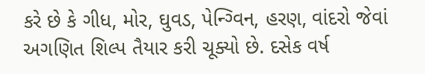કરે છે કે ગીધ, મોર, ઘુવડ, પેન્ગ્વિન, હરણ, વાંદરો જેવાં અગણિત શિલ્પ તૈયાર કરી ચૂક્યો છે. દસેક વર્ષ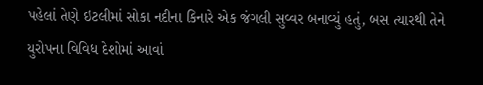પહેલાં તેણે ઇટલીમાં સોકા નદીના કિનારે એક જંગલી સુવ્વર બનાવ્યું હતું, બસ ત્યારથી તેને યુરોપના વિવિધ દેશોમાં આવાં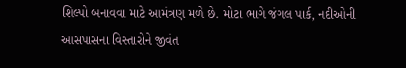શિલ્પો બનાવવા માટે આમંત્રણ મળે છે. મોટા ભાગે જંગલ પાર્ક, નદીઓની આસપાસના વિસ્તારોને જીવંત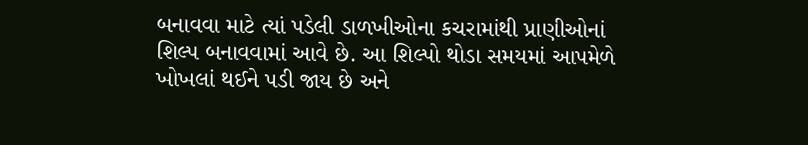બનાવવા માટે ત્યાં પડેલી ડાળખીઓના કચરામાંથી પ્રાણીઓનાં શિલ્પ બનાવવામાં આવે છે. આ શિલ્પો થોડા સમયમાં આપમેળે ખોખલાં થઈને પડી જાય છે અને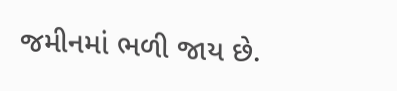જમીનમાં ભળી જાય છે.